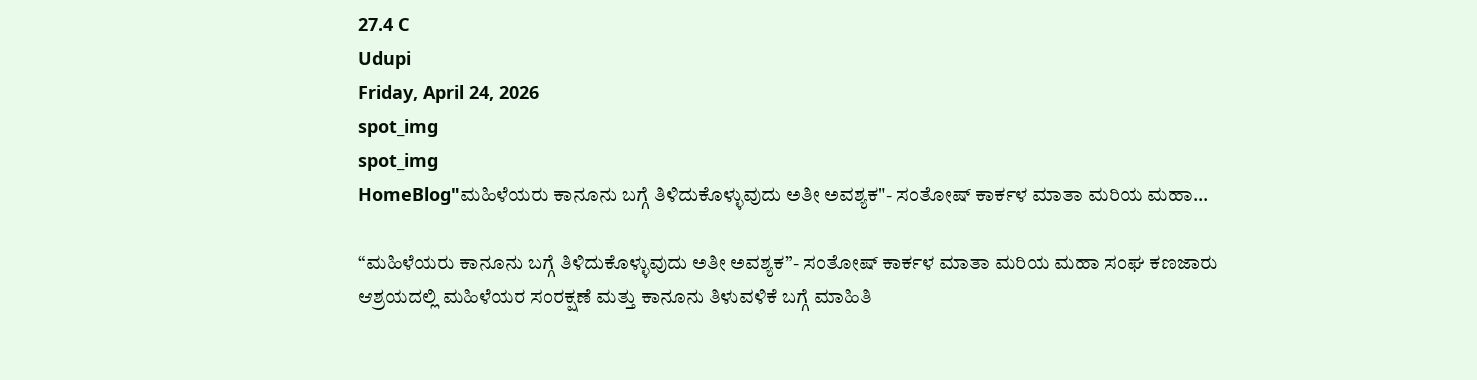27.4 C
Udupi
Friday, April 24, 2026
spot_img
spot_img
HomeBlog"ಮಹಿಳೆಯರು ಕಾನೂನು ಬಗ್ಗೆ ತಿಳಿದುಕೊಳ್ಳುವುದು ಅತೀ ಅವಶ್ಯಕ"- ಸಂತೋಷ್ ಕಾರ್ಕಳ ಮಾತಾ ಮರಿಯ ಮಹಾ...

“ಮಹಿಳೆಯರು ಕಾನೂನು ಬಗ್ಗೆ ತಿಳಿದುಕೊಳ್ಳುವುದು ಅತೀ ಅವಶ್ಯಕ”- ಸಂತೋಷ್ ಕಾರ್ಕಳ ಮಾತಾ ಮರಿಯ ಮಹಾ ಸಂಘ ಕಣಜಾರು ಆಶ್ರಯದಲ್ಲಿ ಮಹಿಳೆಯರ ಸಂರಕ್ಷಣೆ ಮತ್ತು ಕಾನೂನು ತಿಳುವಳಿಕೆ ಬಗ್ಗೆ ಮಾಹಿತಿ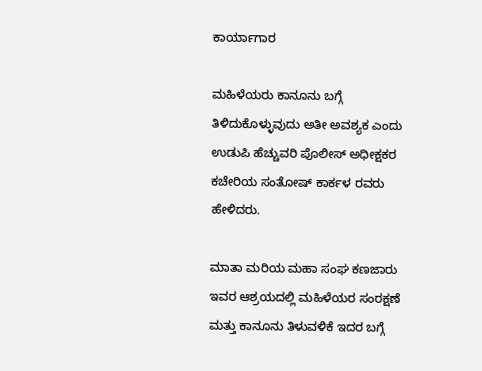ಕಾರ್ಯಾಗಾರ

ಮಹಿಳೆಯರು ಕಾನೂನು ಬಗ್ಗೆ ತಿಳಿದುಕೊಳ್ಳುವುದು ಅತೀ ಅವಶ್ಯಕ ಎಂದು ಉಡುಪಿ ಹೆಚ್ಚುವರಿ ಪೊಲೀಸ್ ಅಧೀಕ್ಷಕರ ಕಚೇರಿಯ ಸಂತೋಷ್ ಕಾರ್ಕಳ ರವರು ಹೇಳಿದರು.

ಮಾತಾ ಮರಿಯ ಮಹಾ ಸಂಘ ಕಣಜಾರು ಇವರ ಆಶ್ರಯದಲ್ಲಿ ಮಹಿಳೆಯರ ಸಂರಕ್ಷಣೆ ಮತ್ತು ಕಾನೂನು ತಿಳುವಳಿಕೆ ಇದರ ಬಗ್ಗೆ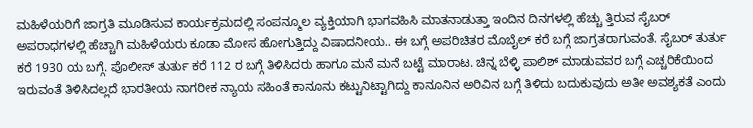ಮಹಿಳೆಯರಿಗೆ ಜಾಗ್ರತಿ ಮೂಡಿಸುವ ಕಾರ್ಯಕ್ರಮದಲ್ಲಿ ಸಂಪನ್ಮೂಲ ವ್ಯಕ್ತಿಯಾಗಿ ಭಾಗವಹಿಸಿ ಮಾತನಾಡುತ್ತಾ ಇಂದಿನ ದಿನಗಳಲ್ಲಿ ಹೆಚ್ಚು ತ್ತಿರುವ ಸೈಬರ್ ಅಪರಾಧಗಳಲ್ಲಿ ಹೆಚ್ಚಾಗಿ ಮಹಿಳೆಯರು ಕೂಡಾ ಮೋಸ ಹೋಗುತ್ತಿದ್ದು ವಿಷಾದನೀಯ.. ಈ ಬಗ್ಗೆ ಅಪರಿಚಿತರ ಮೊಬೈಲ್ ಕರೆ ಬಗ್ಗೆ ಜಾಗ್ರತರಾಗುವಂತೆ. ಸೈಬರ್ ತುರ್ತು ಕರೆ 1930 ಯ ಬಗ್ಗೆ. ಪೊಲೀಸ್ ತುರ್ತು ಕರೆ 112 ರ ಬಗ್ಗೆ ತಿಳಿಸಿದರು ಹಾಗೂ ಮನೆ ಮನೆ ಬಟ್ಟೆ ಮಾರಾಟ. ಚಿನ್ನ ಬೆಳ್ಳಿ ಪಾಲಿಶ್ ಮಾಡುವವರ ಬಗ್ಗೆ ಎಚ್ಚರಿಕೆಯಿಂದ ಇರುವಂತೆ ತಿಳಿಸಿದಲ್ಲದೆ ಭಾರತೀಯ ನಾಗರೀಕ ನ್ಯಾಯ ಸಹಿಂತೆ ಕಾನೂನು ಕಟ್ಟುನಿಟ್ಟಾಗಿದ್ದು ಕಾನೂನಿನ ಅರಿವಿನ ಬಗ್ಗೆ ತಿಳಿದು ಬದುಕುವುದು ಅತೀ ಅವಶ್ಯಕತೆ ಎಂದು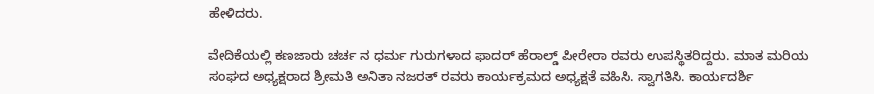ಹೇಳಿದರು.

ವೇದಿಕೆಯಲ್ಲಿ ಕಣಜಾರು ಚರ್ಚ ನ ಧರ್ಮ ಗುರುಗಳಾದ ಫಾದರ್ ಹೆರಾಲ್ಡ್ ಪೀರೇರಾ ರವರು ಉಪಸ್ಥಿತರಿದ್ದರು. ಮಾತ ಮರಿಯ ಸಂಘದ ಅಧ್ಯಕ್ಷರಾದ ಶ್ರೀಮತಿ ಅನಿತಾ ನಜರತ್ ರವರು ಕಾರ್ಯಕ್ರಮದ ಅಧ್ಯಕ್ಷತೆ ವಹಿಸಿ. ಸ್ವಾಗತಿಸಿ. ಕಾರ್ಯದರ್ಶಿ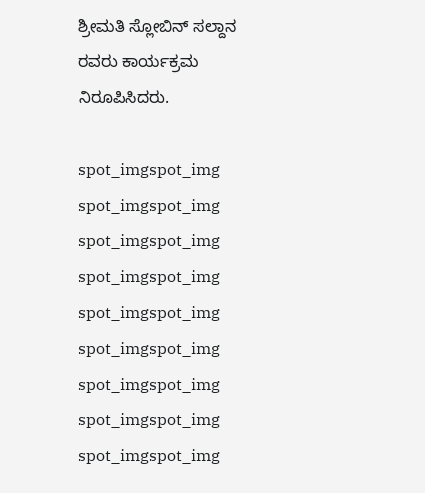ಶ್ರೀಮತಿ ಸ್ಲೋಬಿನ್ ಸಲ್ದಾನ ರವರು ಕಾರ್ಯಕ್ರಮ ನಿರೂಪಿಸಿದರು.

spot_imgspot_img
spot_imgspot_img
spot_imgspot_img
spot_imgspot_img
spot_imgspot_img
spot_imgspot_img
spot_imgspot_img
spot_imgspot_img
spot_imgspot_img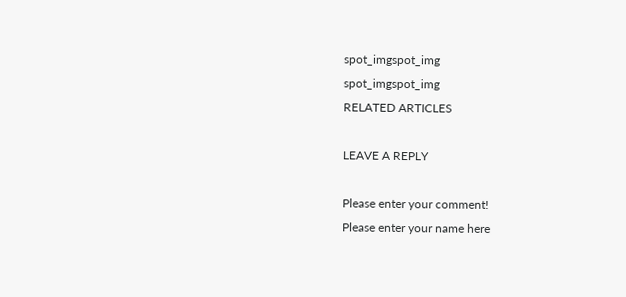spot_imgspot_img
spot_imgspot_img
RELATED ARTICLES

LEAVE A REPLY

Please enter your comment!
Please enter your name here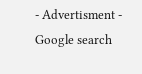- Advertisment -
Google search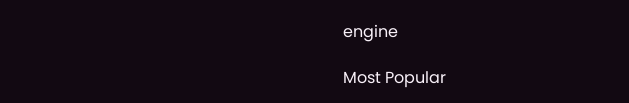engine

Most Popular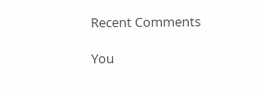Recent Comments

You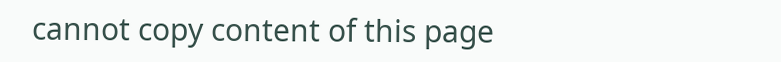cannot copy content of this page